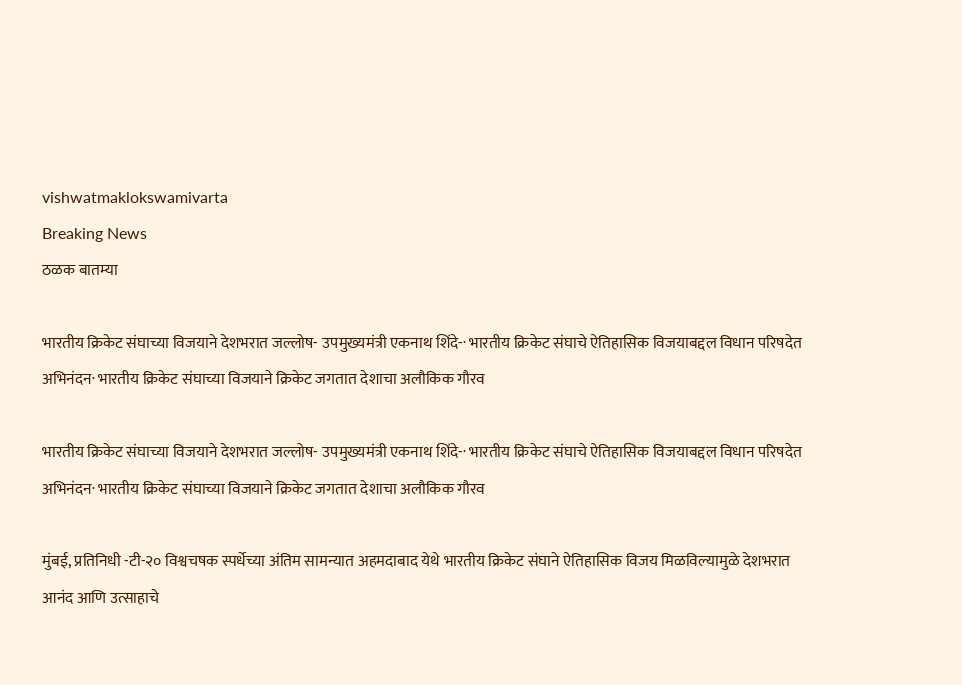vishwatmaklokswamivarta
Breaking News
ठळक बातम्या

भारतीय क्रिकेट संघाच्या विजयाने देशभरात जल्लोष- उपमुख्यमंत्री एकनाथ शिंदे-· भारतीय क्रिकेट संघाचे ऐतिहासिक विजयाबद्दल विधान परिषदेत अभिनंदन· भारतीय क्रिकेट संघाच्या विजयाने क्रिकेट जगतात देशाचा अलौकिक गौरव

भारतीय क्रिकेट संघाच्या विजयाने देशभरात जल्लोष- उपमुख्यमंत्री एकनाथ शिंदे-· भारतीय क्रिकेट संघाचे ऐतिहासिक विजयाबद्दल विधान परिषदेत अभिनंदन· भारतीय क्रिकेट संघाच्या विजयाने क्रिकेट जगतात देशाचा अलौकिक गौरव

मुंबई, प्रतिनिधी -टी-२० विश्वचषक स्पर्धेच्या अंतिम सामन्यात अहमदाबाद येथे भारतीय क्रिकेट संघाने ऐतिहासिक विजय मिळविल्यामुळे देशभरात आनंद आणि उत्साहाचे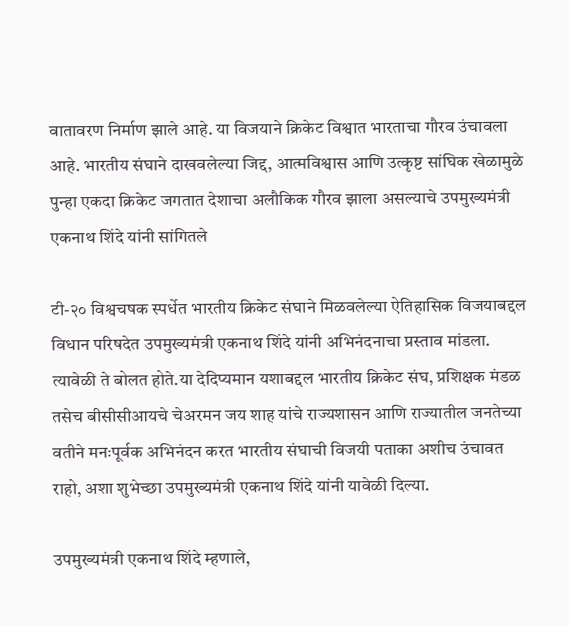वातावरण निर्माण झाले आहे. या विजयाने क्रिकेट विश्वात भारताचा गौरव उंचावला आहे. भारतीय संघाने दाखवलेल्या जिद्द, आत्मविश्वास आणि उत्कृष्ट सांघिक खेळामुळे पुन्हा एकदा क्रिकेट जगतात देशाचा अलौकिक गौरव झाला असल्याचे उपमुख्यमंत्री एकनाथ शिंदे यांनी सांगितले

टी-२० विश्वचषक स्पर्धेत भारतीय क्रिकेट संघाने मिळवलेल्या ऐतिहासिक विजयाबद्दल विधान परिषदेत उपमुख्यमंत्री एकनाथ शिंदे यांनी अभिनंदनाचा प्रस्ताव मांडला. त्यावेळी ते बोलत होते.या देदिप्यमान यशाबद्दल भारतीय क्रिकेट संघ, प्रशिक्षक मंडळ तसेच बीसीसीआयचे चेअरमन जय शाह यांचे राज्यशासन आणि राज्यातील जनतेच्या वतीने मनःपूर्वक अभिनंदन करत भारतीय संघाची विजयी पताका अशीच उंचावत राहो, अशा शुभेच्छा उपमुख्यमंत्री एकनाथ शिंदे यांनी यावेळी दिल्या.

उपमुख्यमंत्री एकनाथ शिंदे म्हणाले,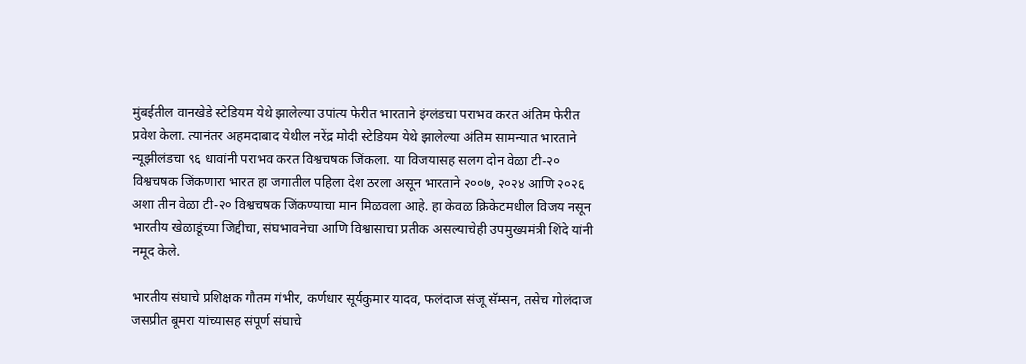मुंबईतील वानखेडे स्टेडियम येथे झालेल्या उपांत्य फेरीत भारताने इंग्लंडचा पराभव करत अंतिम फेरीत प्रवेश केला. त्यानंतर अहमदाबाद येथील नरेंद्र मोदी स्टेडियम येथे झालेल्या अंतिम सामन्यात भारताने न्यूझीलंडचा ९६ धावांनी पराभव करत विश्वचषक जिंकला. या विजयासह सलग दोन वेळा टी-२० विश्वचषक जिंकणारा भारत हा जगातील पहिला देश ठरला असून भारताने २००७, २०२४ आणि २०२६ अशा तीन वेळा टी-२० विश्वचषक जिंकण्याचा मान मिळवला आहे. हा केवळ क्रिकेटमधील विजय नसून भारतीय खेळाडूंच्या जिद्दीचा, संघभावनेचा आणि विश्वासाचा प्रतीक असल्याचेही उपमुख्यमंत्री शिंदे यांनी नमूद केले.

भारतीय संघाचे प्रशिक्षक गौतम गंभीर, कर्णधार सूर्यकुमार यादव, फलंदाज संजू सॅम्सन, तसेच गोलंदाज जसप्रीत बूमरा यांच्यासह संपूर्ण संघाचे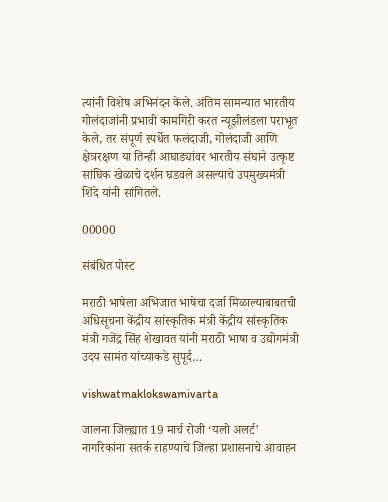त्यांनी विशेष अभिनंदन केले. अंतिम सामन्यात भारतीय गोलंदाजांनी प्रभावी कामगिरी करत न्यूझीलंडला पराभूत केले, तर संपूर्ण स्पर्धेत फलंदाजी, गोलंदाजी आणि क्षेत्ररक्षण या तिन्ही आघाड्यांवर भारतीय संघाने उत्कृष्ट सांघिक खेळाचे दर्शन घडवले असल्याचे उपमुख्यमंत्री शिंदे यांनी सांगितले.

00000

संबंधित पोस्ट

मराठी भाषेला अभिजात भाषेचा दर्जा मिळाल्याबाबतची अधिसूचना केंद्रीय सांस्कृतिक मंत्री केंद्रीय सांस्कृतिक मंत्री गजेंद्र सिंह शेखावत यांनी मराठी भाषा व उद्योगमंत्री उदय सामंत यांच्याकडे सुपूर्द…

vishwatmaklokswamivarta

जालना जिल्ह्यात 19 मार्च रोजी ‘यलो अलर्ट’ नागरिकांना सतर्क राहण्याचे जिल्हा प्रशासनाचे आवाहन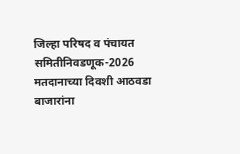जिल्हा परिषद व पंचायत समितीनिवडणूक-2026 मतदानाच्या दिवशी आठवडा बाजारांना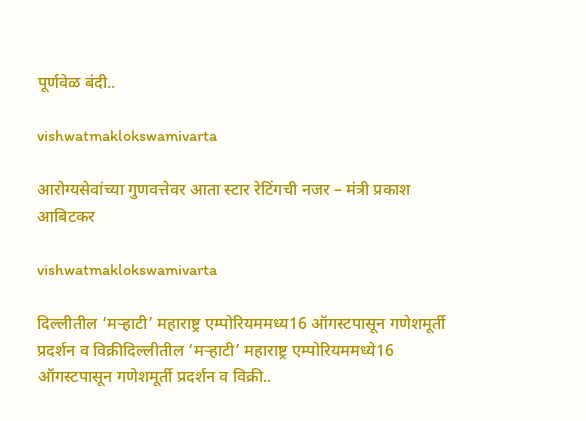पूर्णवेळ बंदी..

vishwatmaklokswamivarta

आरोग्यसेवांच्या गुणवत्तेवर आता स्टार रेटिंगची नजर – मंत्री प्रकाश आबिटकर

vishwatmaklokswamivarta

दिल्लीतील ‘मऱ्‍हाटी’ महाराष्ट्र एम्पोरियममध्य16 ऑगस्टपासून गणेशमूर्ती प्रदर्शन व विक्रीदिल्लीतील ‘मऱ्‍हाटी’ महाराष्ट्र एम्पोरियममध्ये16 ऑगस्टपासून गणेशमूर्ती प्रदर्शन व विक्री..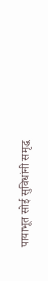पायाभूत सोई सुविधांनी समृद्ध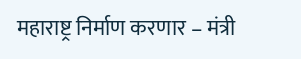महाराष्ट्र निर्माण करणार – मंत्री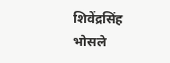शिवेंद्रसिंह भोसले